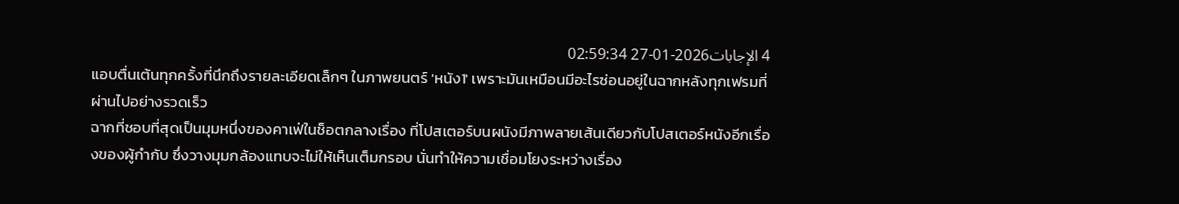4 الإجابات2026-01-27 02:59:34
แอบตื่นเต้นทุกครั้งที่นึกถึงรายละเอียดเล็กๆ ในภาพยนตร์ 'หนัง1' เพราะมันเหมือนมีอะไรซ่อนอยู่ในฉากหลังทุกเฟรมที่ผ่านไปอย่างรวดเร็ว
ฉากที่ชอบที่สุดเป็นมุมหนึ่งของคาเฟ่ในช็อตกลางเรื่อง ที่โปสเตอร์บนผนังมีภาพลายเส้นเดียวกับโปสเตอร์หนังอีกเรื่องของผู้กำกับ ซึ่งวางมุมกล้องแทบจะไม่ให้เห็นเต็มกรอบ นั่นทำให้ความเชื่อมโยงระหว่างเรื่อง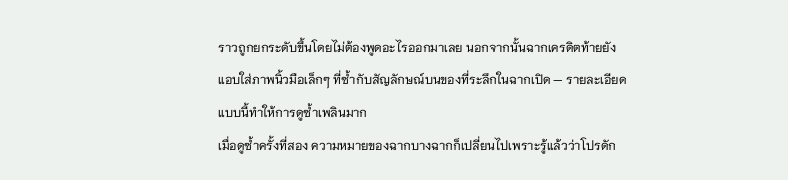ราวถูกยกระดับขึ้นโดยไม่ต้องพูดอะไรออกมาเลย นอกจากนั้นฉากเครดิตท้ายยังแอบใส่ภาพนิ้วมือเล็กๆ ที่ซ้ำกับสัญลักษณ์บนของที่ระลึกในฉากเปิด — รายละเอียดแบบนี้ทำให้การดูซ้ำเพลินมาก
เมื่อดูซ้ำครั้งที่สอง ความหมายของฉากบางฉากก็เปลี่ยนไปเพราะรู้แล้วว่าโปรดัก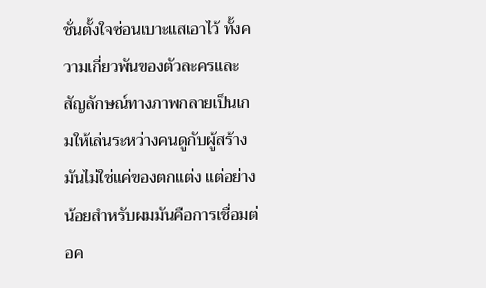ชั่นตั้งใจซ่อนเบาะแสเอาไว้ ทั้งความเกี่ยวพันของตัวละครและสัญลักษณ์ทางภาพกลายเป็นเกมให้เล่นระหว่างคนดูกับผู้สร้าง มันไม่ใช่แค่ของตกแต่ง แต่อย่างน้อยสำหรับผมมันคือการเชื่อมต่อค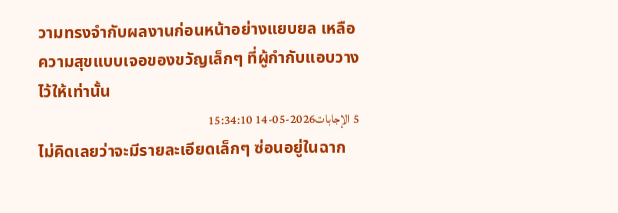วามทรงจำกับผลงานก่อนหน้าอย่างแยบยล เหลือความสุขแบบเจอของขวัญเล็กๆ ที่ผู้กำกับแอบวางไว้ให้เท่านั้น
5 الإجابات2026-05-14 15:34:10
ไม่คิดเลยว่าจะมีรายละเอียดเล็กๆ ซ่อนอยู่ในฉาก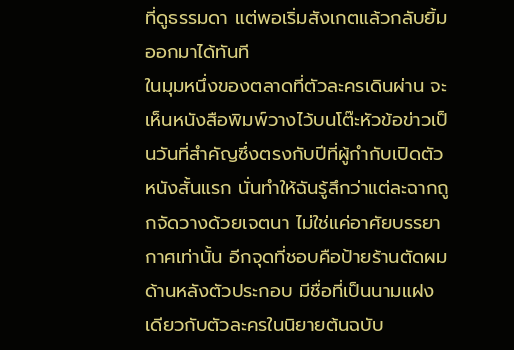ที่ดูธรรมดา แต่พอเริ่มสังเกตแล้วกลับยิ้มออกมาได้ทันที
ในมุมหนึ่งของตลาดที่ตัวละครเดินผ่าน จะเห็นหนังสือพิมพ์วางไว้บนโต๊ะหัวข้อข่าวเป็นวันที่สำคัญซึ่งตรงกับปีที่ผู้กำกับเปิดตัวหนังสั้นแรก นั่นทำให้ฉันรู้สึกว่าแต่ละฉากถูกจัดวางด้วยเจตนา ไม่ใช่แค่อาศัยบรรยากาศเท่านั้น อีกจุดที่ชอบคือป้ายร้านตัดผมด้านหลังตัวประกอบ มีชื่อที่เป็นนามแฝงเดียวกับตัวละครในนิยายต้นฉบับ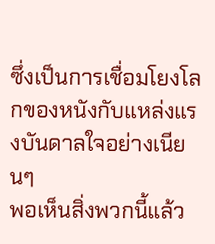ซึ่งเป็นการเชื่อมโยงโลกของหนังกับแหล่งแรงบันดาลใจอย่างเนียนๆ
พอเห็นสิ่งพวกนี้แล้ว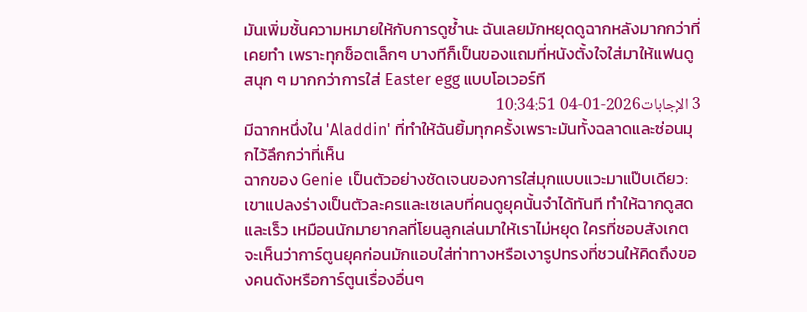มันเพิ่มชั้นความหมายให้กับการดูซ้ำนะ ฉันเลยมักหยุดดูฉากหลังมากกว่าที่เคยทำ เพราะทุกช็อตเล็กๆ บางทีก็เป็นของแถมที่หนังตั้งใจใส่มาให้แฟนดูสนุก ๆ มากกว่าการใส่ Easter egg แบบโอเวอร์ที
3 الإجابات2026-01-04 10:34:51
มีฉากหนึ่งใน 'Aladdin' ที่ทำให้ฉันยิ้มทุกครั้งเพราะมันทั้งฉลาดและซ่อนมุกไว้ลึกกว่าที่เห็น
ฉากของ Genie เป็นตัวอย่างชัดเจนของการใส่มุกแบบแวะมาแป๊บเดียว: เขาแปลงร่างเป็นตัวละครและเซเลบที่คนดูยุคนั้นจำได้ทันที ทำให้ฉากดูสดและเร็ว เหมือนนักมายากลที่โยนลูกเล่นมาให้เราไม่หยุด ใครที่ชอบสังเกตจะเห็นว่าการ์ตูนยุคก่อนมักแอบใส่ท่าทางหรือเงารูปทรงที่ชวนให้คิดถึงของคนดังหรือการ์ตูนเรื่องอื่นๆ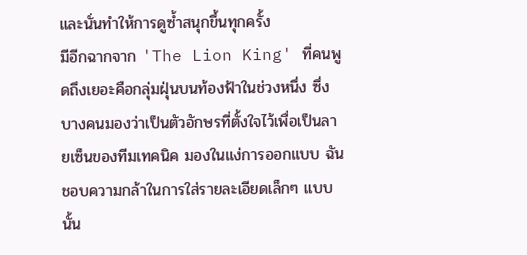และนั่นทำให้การดูซ้ำสนุกขึ้นทุกครั้ง
มีอีกฉากจาก 'The Lion King' ที่คนพูดถึงเยอะคือกลุ่มฝุ่นบนท้องฟ้าในช่วงหนึ่ง ซึ่งบางคนมองว่าเป็นตัวอักษรที่ตั้งใจไว้เพื่อเป็นลายเซ็นของทีมเทคนิค มองในแง่การออกแบบ ฉันชอบความกล้าในการใส่รายละเอียดเล็กๆ แบบนั้น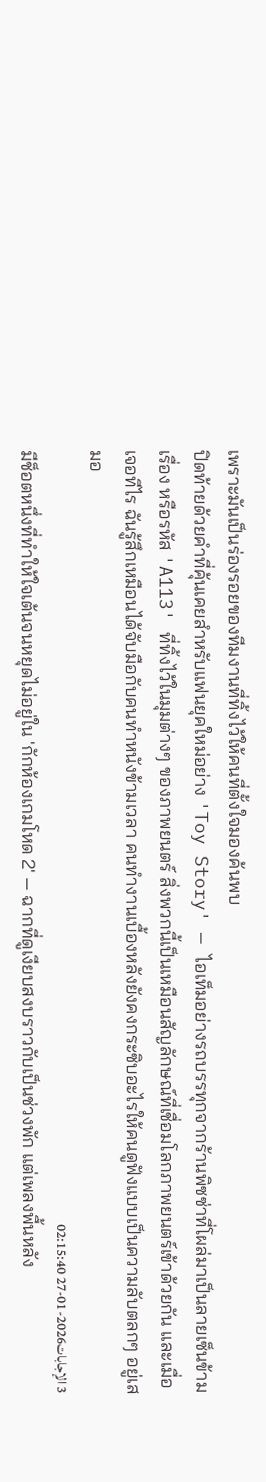เพราะมันเป็นร่องรอยของทีมงานที่ทิ้งไว้ให้คนที่ตั้งใจมองค้นพบ
ปิดท้ายด้วยคำที่คุ้นเคยสำหรับแฟนยุคใหม่อย่าง 'Toy Story' — ไอเท็มอย่างรถบรรทุกจากร้านพิซซ่าที่โผล่มาเป็นลายเซ็นข้ามเรื่อง หรือรหัส 'A113' ที่ทิ้งไว้ในมุมต่างๆ ของภาพยนตร์ สิ่งพวกนี้เป็นเหมือนสัญลักษณ์ที่เชื่อมโลกภาพยนตร์เข้าด้วยกัน และเมื่อเจอทีไร ฉันรู้สึกเหมือนได้จับมือกับคนทำหนังข้ามเวลา คนทำงานเบื้องหลังยังคงกระซิบอะไรให้คนดูฟังแบบเป็นความลับตลกๆ อยู่เสมอ
3 الإجابات2026-01-27 02:15:40
มีช็อตหนึ่งที่ทำให้ใจเต้นจนหยุดไม่อยู่ใน 'กักห้องเกมโหด 2' — ฉากที่ดูเงียบสงบราวกับเป็นช่วงพัก แต่เพลงพื้นหลัง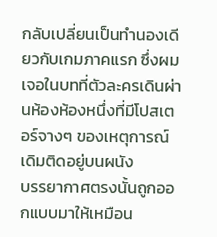กลับเปลี่ยนเป็นทำนองเดียวกับเกมภาคแรก ซึ่งผมเจอในบทที่ตัวละครเดินผ่านห้องห้องหนึ่งที่มีโปสเตอร์จางๆ ของเหตุการณ์เดิมติดอยู่บนผนัง
บรรยากาศตรงนั้นถูกออกแบบมาให้เหมือน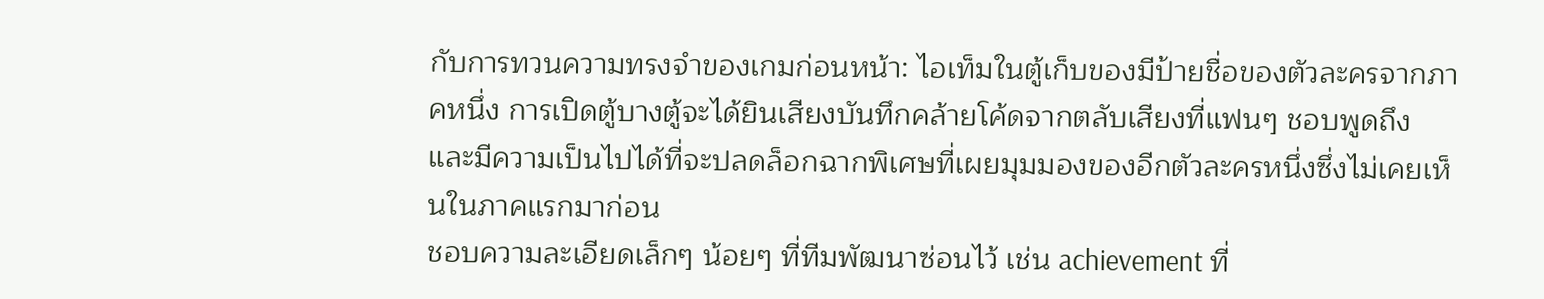กับการทวนความทรงจำของเกมก่อนหน้า: ไอเท็มในตู้เก็บของมีป้ายชื่อของตัวละครจากภาคหนึ่ง การเปิดตู้บางตู้จะได้ยินเสียงบันทึกคล้ายโค้ดจากตลับเสียงที่แฟนๆ ชอบพูดถึง และมีความเป็นไปได้ที่จะปลดล็อกฉากพิเศษที่เผยมุมมองของอีกตัวละครหนึ่งซึ่งไม่เคยเห็นในภาคแรกมาก่อน
ชอบความละเอียดเล็กๆ น้อยๆ ที่ทีมพัฒนาซ่อนไว้ เช่น achievement ที่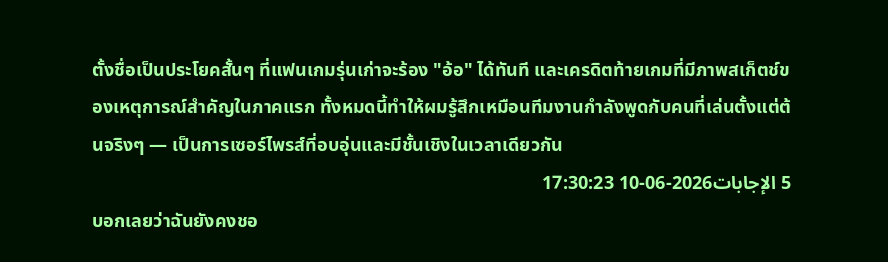ตั้งชื่อเป็นประโยคสั้นๆ ที่แฟนเกมรุ่นเก่าจะร้อง "อ้อ" ได้ทันที และเครดิตท้ายเกมที่มีภาพสเก็ตช์ของเหตุการณ์สำคัญในภาคแรก ทั้งหมดนี้ทำให้ผมรู้สึกเหมือนทีมงานกำลังพูดกับคนที่เล่นตั้งแต่ต้นจริงๆ — เป็นการเซอร์ไพรส์ที่อบอุ่นและมีชั้นเชิงในเวลาเดียวกัน
5 الإجابات2026-06-10 17:30:23
บอกเลยว่าฉันยังคงชอ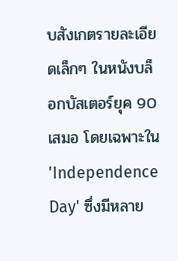บสังเกตรายละเอียดเล็กๆ ในหนังบล็อกบัสเตอร์ยุค 90 เสมอ โดยเฉพาะใน 'Independence Day' ซึ่งมีหลาย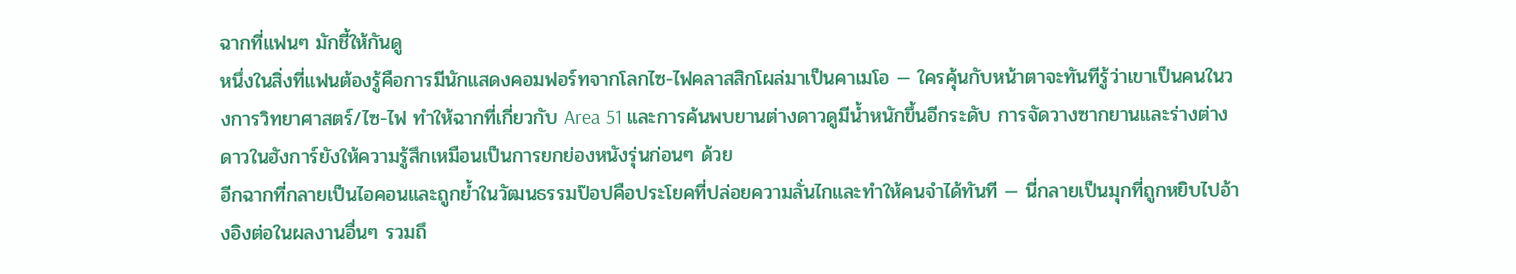ฉากที่แฟนๆ มักชี้ให้กันดู
หนึ่งในสิ่งที่แฟนต้องรู้คือการมีนักแสดงคอมฟอร์ทจากโลกไซ-ไฟคลาสสิกโผล่มาเป็นคาเมโอ — ใครคุ้นกับหน้าตาจะทันทีรู้ว่าเขาเป็นคนในวงการวิทยาศาสตร์/ไซ-ไฟ ทำให้ฉากที่เกี่ยวกับ Area 51 และการค้นพบยานต่างดาวดูมีน้ำหนักขึ้นอีกระดับ การจัดวางซากยานและร่างต่างดาวในฮังการ์ยังให้ความรู้สึกเหมือนเป็นการยกย่องหนังรุ่นก่อนๆ ด้วย
อีกฉากที่กลายเป็นไอคอนและถูกย้ำในวัฒนธรรมป๊อปคือประโยคที่ปล่อยความลั่นไกและทำให้คนจำได้ทันที — นี่กลายเป็นมุกที่ถูกหยิบไปอ้างอิงต่อในผลงานอื่นๆ รวมถึ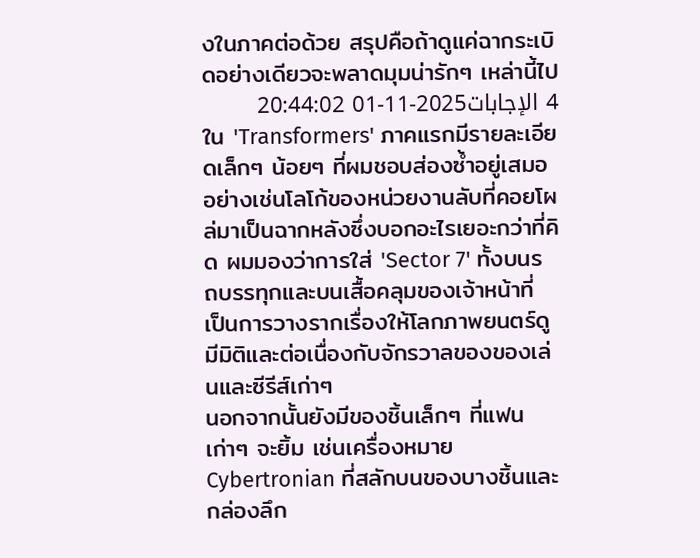งในภาคต่อด้วย สรุปคือถ้าดูแค่ฉากระเบิดอย่างเดียวจะพลาดมุมน่ารักๆ เหล่านี้ไป
4 الإجابات2025-11-01 20:44:02
ใน 'Transformers' ภาคแรกมีรายละเอียดเล็กๆ น้อยๆ ที่ผมชอบส่องซ้ำอยู่เสมอ อย่างเช่นโลโก้ของหน่วยงานลับที่คอยโผล่มาเป็นฉากหลังซึ่งบอกอะไรเยอะกว่าที่คิด ผมมองว่าการใส่ 'Sector 7' ทั้งบนรถบรรทุกและบนเสื้อคลุมของเจ้าหน้าที่ เป็นการวางรากเรื่องให้โลกภาพยนตร์ดูมีมิติและต่อเนื่องกับจักรวาลของของเล่นและซีรีส์เก่าๆ
นอกจากนั้นยังมีของชิ้นเล็กๆ ที่แฟนเก่าๆ จะยิ้ม เช่นเครื่องหมาย Cybertronian ที่สลักบนของบางชิ้นและกล่องลึก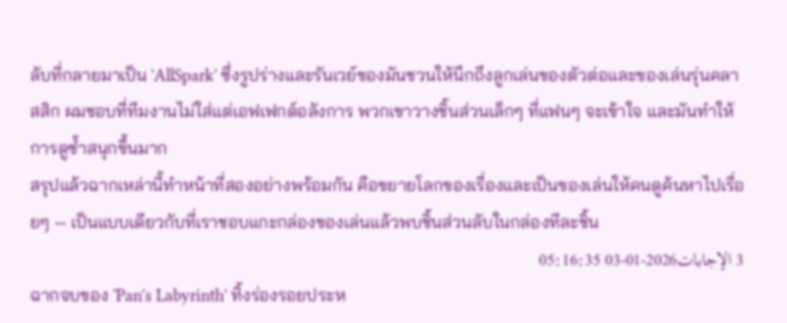ลับที่กลายมาเป็น 'AllSpark' ซึ่งรูปร่างและรันเวย์ของมันชวนให้นึกถึงลูกเล่นของตัวต่อและของเล่นรุ่นคลาสสิก ผมชอบที่ทีมงานไม่ใส่แต่เอฟเฟกต์อลังการ พวกเขาวางชิ้นส่วนเล็กๆ ที่แฟนๆ จะเข้าใจ และมันทำให้การดูซ้ำสนุกขึ้นมาก
สรุปแล้วฉากเหล่านี้ทำหน้าที่สองอย่างพร้อมกัน คือขยายโลกของเรื่องและเป็นของเล่นให้คนดูค้นหาไปเรื่อยๆ — เป็นแบบเดียวกับที่เราชอบแกะกล่องของเล่นแล้วพบชิ้นส่วนลับในกล่องทีละชิ้น
3 الإجابات2026-01-03 05:16:35
ฉากจบของ 'Pan's Labyrinth' ทิ้งร่องรอยประห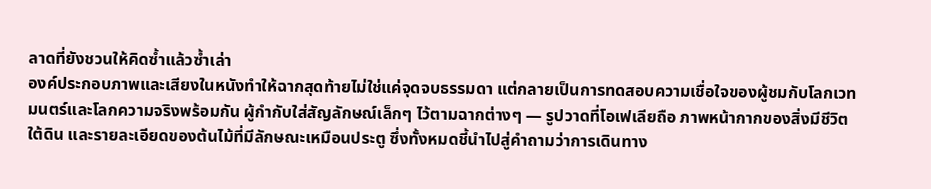ลาดที่ยังชวนให้คิดซ้ำแล้วซ้ำเล่า
องค์ประกอบภาพและเสียงในหนังทำให้ฉากสุดท้ายไม่ใช่แค่จุดจบธรรมดา แต่กลายเป็นการทดสอบความเชื่อใจของผู้ชมกับโลกเวทมนตร์และโลกความจริงพร้อมกัน ผู้กำกับใส่สัญลักษณ์เล็กๆ ไว้ตามฉากต่างๆ — รูปวาดที่โอเฟเลียถือ ภาพหน้ากากของสิ่งมีชีวิตใต้ดิน และรายละเอียดของต้นไม้ที่มีลักษณะเหมือนประตู ซึ่งทั้งหมดชี้นำไปสู่คำถามว่าการเดินทาง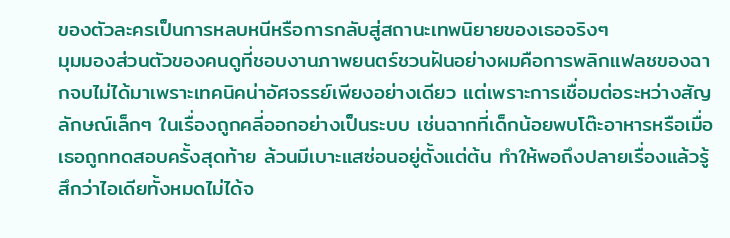ของตัวละครเป็นการหลบหนีหรือการกลับสู่สถานะเทพนิยายของเธอจริงๆ
มุมมองส่วนตัวของคนดูที่ชอบงานภาพยนตร์ชวนฝันอย่างผมคือการพลิกแฟลชของฉากจบไม่ได้มาเพราะเทคนิคน่าอัศจรรย์เพียงอย่างเดียว แต่เพราะการเชื่อมต่อระหว่างสัญลักษณ์เล็กๆ ในเรื่องถูกคลี่ออกอย่างเป็นระบบ เช่นฉากที่เด็กน้อยพบโต๊ะอาหารหรือเมื่อเธอถูกทดสอบครั้งสุดท้าย ล้วนมีเบาะแสซ่อนอยู่ตั้งแต่ต้น ทำให้พอถึงปลายเรื่องแล้วรู้สึกว่าไอเดียทั้งหมดไม่ได้จ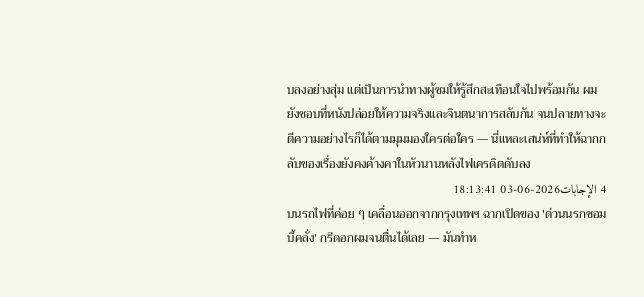บลงอย่างสุ่ม แต่เป็นการนำทางผู้ชมให้รู้สึกสะเทือนใจไปพร้อมกัน ผมยังชอบที่หนังปล่อยให้ความจริงและจินตนาการสลับกัน จนปลายทางจะตีความอย่างไรก็ได้ตามมุมมองใครต่อใคร — นี่แหละเสน่ห์ที่ทำให้ฉากกลับของเรื่องยังคงค้างคาในหัวนานหลังไฟเครดิตดับลง
4 الإجابات2026-06-03 18:13:41
บนรถไฟที่ค่อย ๆ เคลื่อนออกจากกรุงเทพฯ ฉากเปิดของ 'ด่วนนรกซอมบี้คลั่ง' กรีดอกผมจนตื่นได้เลย — มันทำห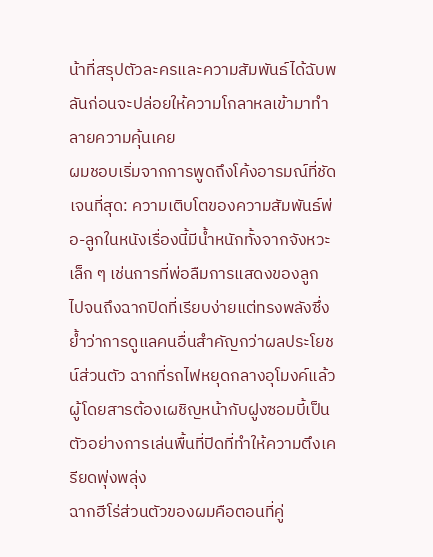น้าที่สรุปตัวละครและความสัมพันธ์ได้ฉับพลันก่อนจะปล่อยให้ความโกลาหลเข้ามาทำลายความคุ้นเคย
ผมชอบเริ่มจากการพูดถึงโค้งอารมณ์ที่ชัดเจนที่สุด: ความเติบโตของความสัมพันธ์พ่อ-ลูกในหนังเรื่องนี้มีน้ำหนักทั้งจากจังหวะเล็ก ๆ เช่นการที่พ่อลืมการแสดงของลูก ไปจนถึงฉากปิดที่เรียบง่ายแต่ทรงพลังซึ่งย้ำว่าการดูแลคนอื่นสำคัญกว่าผลประโยชน์ส่วนตัว ฉากที่รถไฟหยุดกลางอุโมงค์แล้วผู้โดยสารต้องเผชิญหน้ากับฝูงซอมบี้เป็นตัวอย่างการเล่นพื้นที่ปิดที่ทำให้ความตึงเครียดพุ่งพลุ่ง
ฉากฮีโร่ส่วนตัวของผมคือตอนที่คู่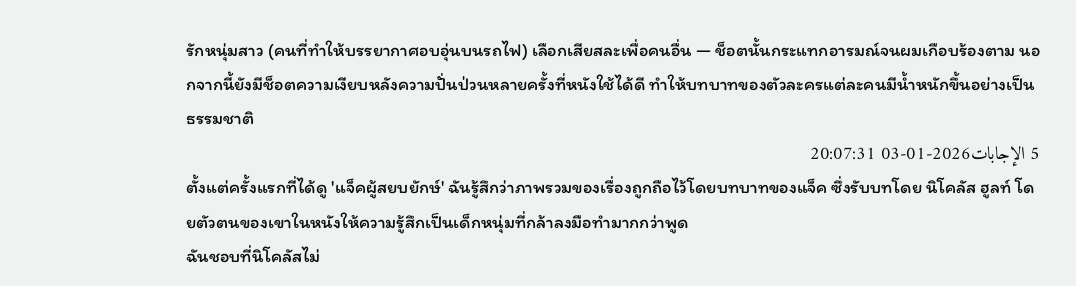รักหนุ่มสาว (คนที่ทำให้บรรยากาศอบอุ่นบนรถไฟ) เลือกเสียสละเพื่อคนอื่น — ช็อตนั้นกระแทกอารมณ์จนผมเกือบร้องตาม นอกจากนี้ยังมีช็อตความเงียบหลังความปั่นป่วนหลายครั้งที่หนังใช้ได้ดี ทำให้บทบาทของตัวละครแต่ละคนมีน้ำหนักขึ้นอย่างเป็นธรรมชาติ
5 الإجابات2026-01-03 20:07:31
ตั้งแต่ครั้งแรกที่ได้ดู 'แจ็คผู้สยบยักษ์' ฉันรู้สึกว่าภาพรวมของเรื่องถูกถือไว้โดยบทบาทของแจ็ค ซึ่งรับบทโดย นิโคลัส ฮูลท์ โดยตัวตนของเขาในหนังให้ความรู้สึกเป็นเด็กหนุ่มที่กล้าลงมือทำมากกว่าพูด
ฉันชอบที่นิโคลัสไม่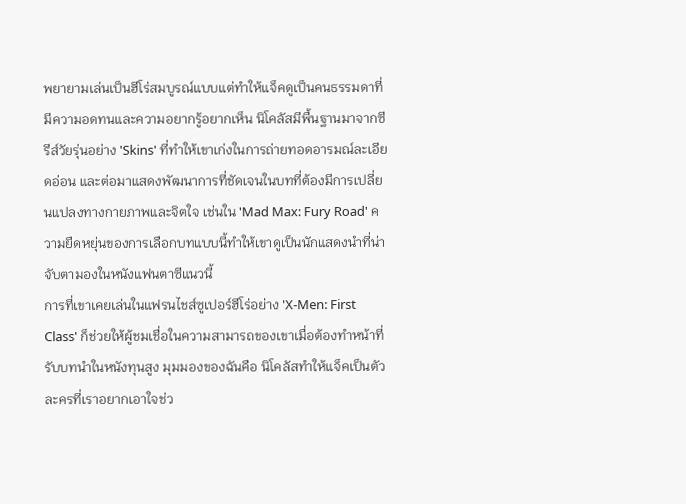พยายามเล่นเป็นฮีโร่สมบูรณ์แบบแต่ทำให้แจ็คดูเป็นคนธรรมดาที่มีความอดทนและความอยากรู้อยากเห็น นิโคลัสมีพื้นฐานมาจากซีรีส์วัยรุ่นอย่าง 'Skins' ที่ทำให้เขาเก่งในการถ่ายทอดอารมณ์ละเอียดอ่อน และต่อมาแสดงพัฒนาการที่ชัดเจนในบทที่ต้องมีการเปลี่ยนแปลงทางกายภาพและจิตใจ เช่นใน 'Mad Max: Fury Road' ความยืดหยุ่นของการเลือกบทแบบนี้ทำให้เขาดูเป็นนักแสดงนำที่น่าจับตามองในหนังแฟนตาซีแนวนี้
การที่เขาเคยเล่นในแฟรนไชส์ซูเปอร์ฮีโร่อย่าง 'X-Men: First Class' ก็ช่วยให้ผู้ชมเชื่อในความสามารถของเขาเมื่อต้องทำหน้าที่รับบทนำในหนังทุนสูง มุมมองของฉันคือ นิโคลัสทำให้แจ็คเป็นตัวละครที่เราอยากเอาใจช่ว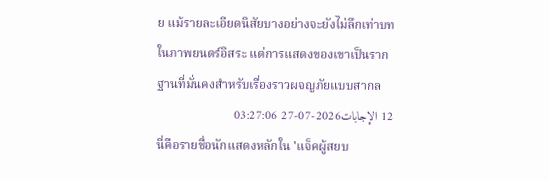ย แม้รายละเอียดนิสัยบางอย่างจะยังไม่ลึกเท่าบทในภาพยนตร์อิสระ แต่การแสดงของเขาเป็นรากฐานที่มั่นคงสำหรับเรื่องราวผจญภัยแบบสากล
12 الإجابات2026-07-27 03:27:06
นี่คือรายชื่อนักแสดงหลักใน 'แจ็คผู้สยบ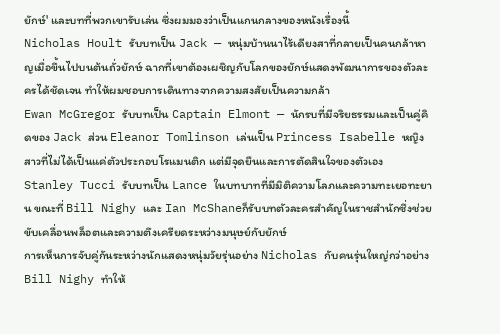ยักษ์' และบทที่พวกเขารับเล่น ซึ่งผมมองว่าเป็นแกนกลางของหนังเรื่องนี้
Nicholas Hoult รับบทเป็น Jack — หนุ่มบ้านนาไร้เดียงสาที่กลายเป็นคนกล้าหาญเมื่อขึ้นไปบนต้นถั่วยักษ์ ฉากที่เขาต้องเผชิญกับโลกของยักษ์แสดงพัฒนาการของตัวละครได้ชัดเจน ทำให้ผมชอบการเดินทางจากความสงสัยเป็นความกล้า
Ewan McGregor รับบทเป็น Captain Elmont — นักรบที่มีจริยธรรมและเป็นคู่คิดของ Jack ส่วน Eleanor Tomlinson เล่นเป็น Princess Isabelle หญิงสาวที่ไม่ได้เป็นแค่ตัวประกอบโรแมนติก แต่มีจุดยืนและการตัดสินใจของตัวเอง Stanley Tucci รับบทเป็น Lance ในบทบาทที่มีมิติความโลภและความทะเยอทะยาน ขณะที่ Bill Nighy และ Ian McShaneก็รับบทตัวละครสำคัญในราชสำนักซึ่งช่วยขับเคลื่อนพล็อตและความตึงเครียดระหว่างมนุษย์กับยักษ์
การเห็นการจับคู่กันระหว่างนักแสดงหนุ่มวัยรุ่นอย่าง Nicholas กับคนรุ่นใหญ่กว่าอย่าง Bill Nighy ทำให้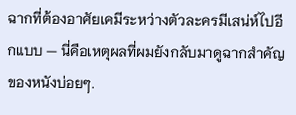ฉากที่ต้องอาศัยเคมีระหว่างตัวละครมีเสน่ห์ไปอีกแบบ — นี่คือเหตุผลที่ผมยังกลับมาดูฉากสำคัญของหนังบ่อยๆ.